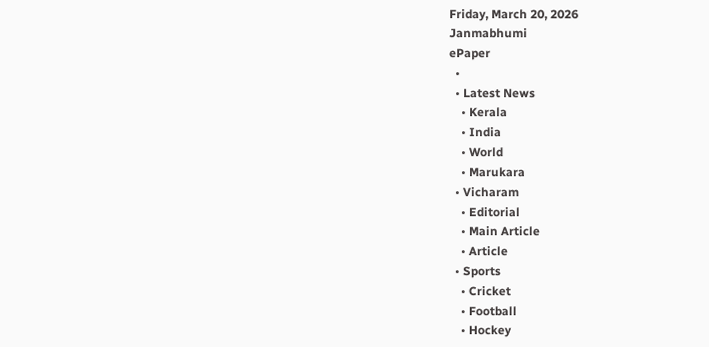Friday, March 20, 2026
Janmabhumi
ePaper
  •
  • Latest News
    • Kerala
    • India
    • World
    • Marukara
  • Vicharam
    • Editorial
    • Main Article
    • Article
  • Sports
    • Cricket
    • Football
    • Hockey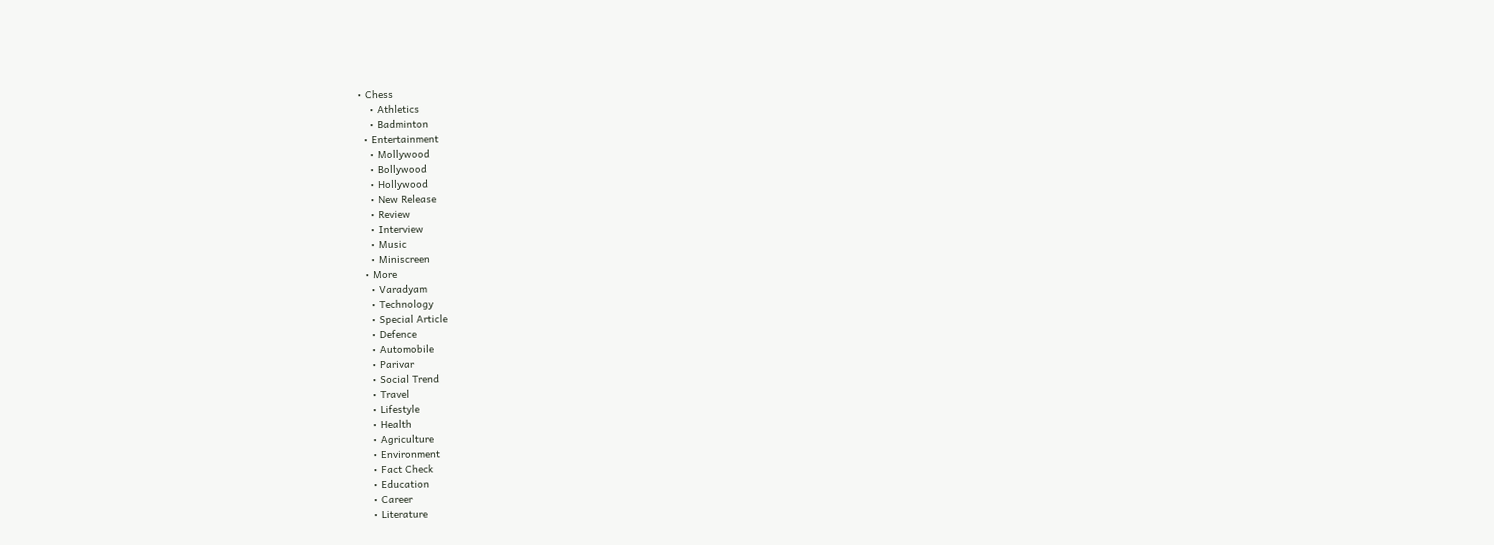• Chess
    • Athletics
    • Badminton
  • Entertainment
    • Mollywood
    • Bollywood
    • Hollywood
    • New Release
    • Review
    • Interview
    • Music
    • Miniscreen
  • More
    • Varadyam
    • Technology
    • Special Article
    • Defence
    • Automobile
    • Parivar
    • Social Trend
    • Travel
    • Lifestyle
    • Health
    • Agriculture
    • Environment
    • Fact Check
    • Education
    • Career
    • Literature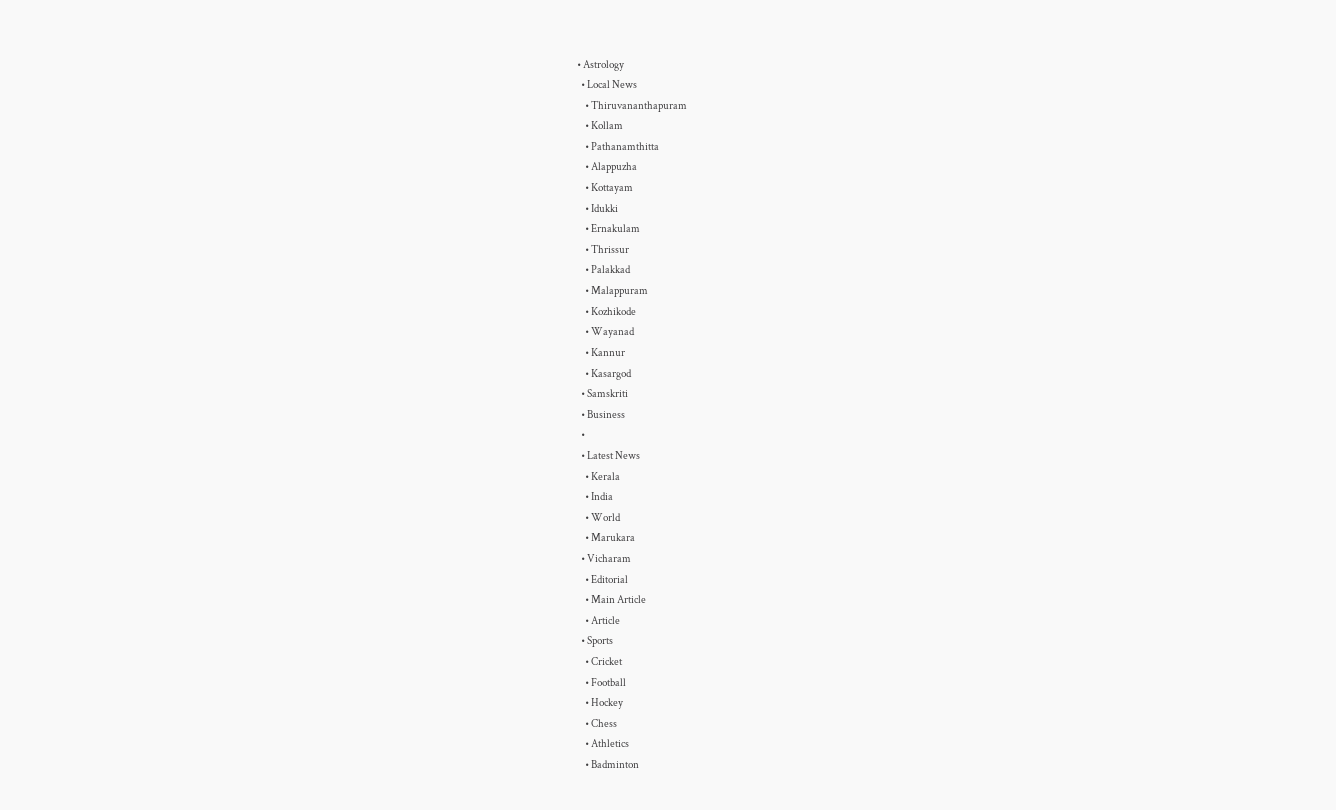• Astrology
  • Local News
    • Thiruvananthapuram
    • Kollam
    • Pathanamthitta
    • Alappuzha
    • Kottayam
    • Idukki
    • Ernakulam
    • Thrissur
    • Palakkad
    • Malappuram
    • Kozhikode
    • Wayanad
    • Kannur
    • Kasargod
  • Samskriti
  • Business
  •
  • Latest News
    • Kerala
    • India
    • World
    • Marukara
  • Vicharam
    • Editorial
    • Main Article
    • Article
  • Sports
    • Cricket
    • Football
    • Hockey
    • Chess
    • Athletics
    • Badminton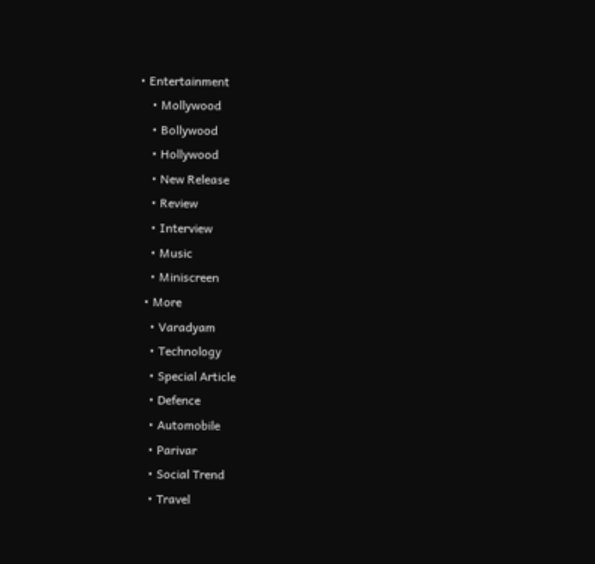• Entertainment
    • Mollywood
    • Bollywood
    • Hollywood
    • New Release
    • Review
    • Interview
    • Music
    • Miniscreen
  • More
    • Varadyam
    • Technology
    • Special Article
    • Defence
    • Automobile
    • Parivar
    • Social Trend
    • Travel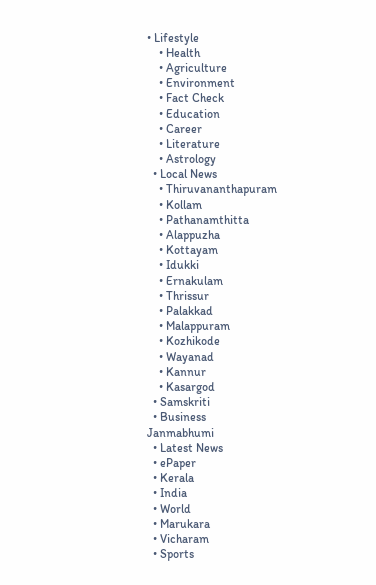• Lifestyle
    • Health
    • Agriculture
    • Environment
    • Fact Check
    • Education
    • Career
    • Literature
    • Astrology
  • Local News
    • Thiruvananthapuram
    • Kollam
    • Pathanamthitta
    • Alappuzha
    • Kottayam
    • Idukki
    • Ernakulam
    • Thrissur
    • Palakkad
    • Malappuram
    • Kozhikode
    • Wayanad
    • Kannur
    • Kasargod
  • Samskriti
  • Business
Janmabhumi
  • Latest News
  • ePaper
  • Kerala
  • India
  • World
  • Marukara
  • Vicharam
  • Sports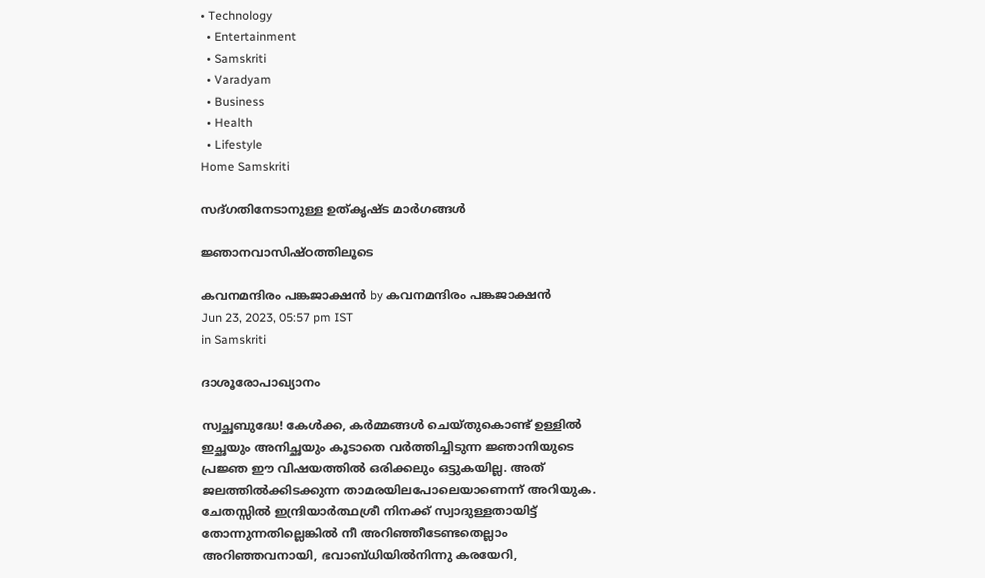• Technology
  • Entertainment
  • Samskriti
  • Varadyam
  • Business
  • Health
  • Lifestyle
Home Samskriti

സദ്ഗതിനേടാനുള്ള ഉത്കൃഷ്ട മാര്‍ഗങ്ങള്‍

ജ്ഞാനവാസിഷ്ഠത്തിലൂടെ

കവനമന്ദിരം പങ്കജാക്ഷന്‍ by കവനമന്ദിരം പങ്കജാക്ഷന്‍
Jun 23, 2023, 05:57 pm IST
in Samskriti

ദാശൂരോപാഖ്യാനം

സ്വച്ഛബുദ്ധേ! കേള്‍ക്ക, കര്‍മ്മങ്ങള്‍ ചെയ്തുകൊണ്ട് ഉള്ളില്‍ ഇച്ഛയും അനിച്ഛയും കൂടാതെ വര്‍ത്തിച്ചിടുന്ന ജ്ഞാനിയുടെ പ്രജ്ഞ ഈ വിഷയത്തില്‍ ഒരിക്കലും ഒട്ടുകയില്ല. അത് ജലത്തില്‍ക്കിടക്കുന്ന താമരയിലപോലെയാണെന്ന് അറിയുക. ചേതസ്സില്‍ ഇന്ദ്രിയാര്‍ത്ഥശ്രീ നിനക്ക് സ്വാദുള്ളതായിട്ട് തോന്നുന്നതില്ലെങ്കില്‍ നീ അറിഞ്ഞീടേണ്ടതെല്ലാം അറിഞ്ഞവനായി, ഭവാബ്ധിയില്‍നിന്നു കരയേറി,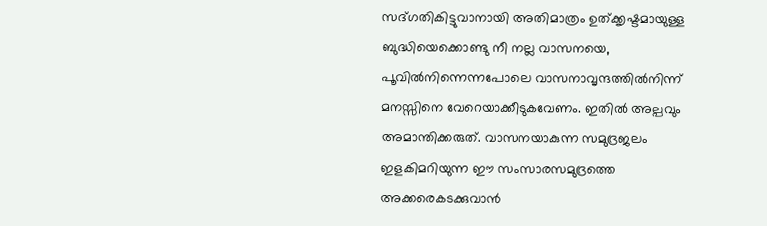സദ്ഗതികിട്ടുവാനായി അതിമാത്രം ഉത്ക്കൃഷ്ടമായുള്ള ബുദ്ധിയെക്കൊണ്ടു നീ നല്ല വാസനയെ, പൂവില്‍നിന്നെന്നപോലെ വാസനാവൃന്ദത്തില്‍നിന്ന് മനസ്സിനെ വേറെയാക്കീടുകവേണം. ഇതില്‍ അല്പവും അമാന്തിക്കരുത്. വാസനയാകുന്ന സമുദ്രജലം ഇളകിമറിയുന്ന ഈ സംസാരസമുദ്രത്തെ അക്കരെകടക്കുവാന്‍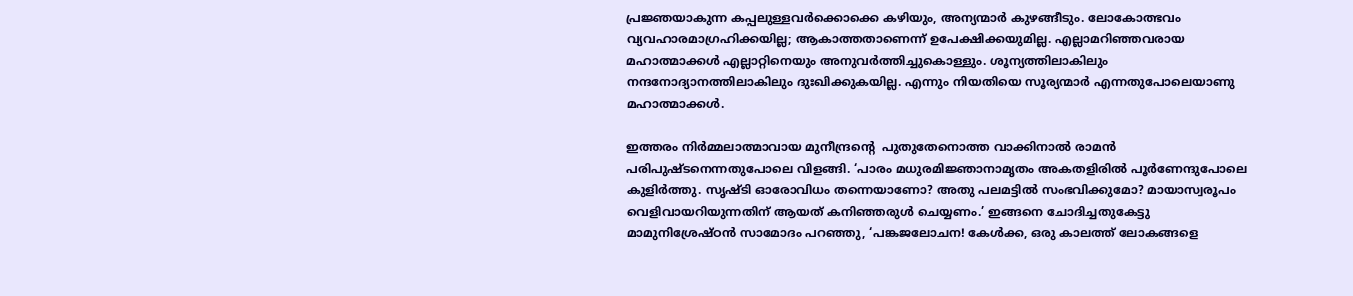പ്രജ്ഞയാകുന്ന കപ്പലുള്ളവര്‍ക്കൊക്കെ കഴിയും, അന്യന്മാര്‍ കുഴങ്ങീടും. ലോകോത്ഭവം വ്യവഹാരമാഗ്രഹിക്കയില്ല; ആകാത്തതാണെന്ന് ഉപേക്ഷിക്കയുമില്ല. എല്ലാമറിഞ്ഞവരായ മഹാത്മാക്കള്‍ എല്ലാറ്റിനെയും അനുവര്‍ത്തിച്ചുകൊള്ളും. ശൂന്യത്തിലാകിലും നന്ദനോദ്യാനത്തിലാകിലും ദുഃഖിക്കുകയില്ല. എന്നും നിയതിയെ സൂര്യന്മാര്‍ എന്നതുപോലെയാണു മഹാത്മാക്കള്‍.

ഇത്തരം നിര്‍മ്മലാത്മാവായ മുനീന്ദ്രന്റെ  പുതുതേനൊത്ത വാക്കിനാല്‍ രാമന്‍ പരിപുഷ്ടനെന്നതുപോലെ വിളങ്ങി. ‘പാരം മധുരമിജ്ഞാനാമൃതം അകതളിരില്‍ പൂര്‍ണേന്ദുപോലെ കുളിര്‍ത്തു. സൃഷ്ടി ഓരോവിധം തന്നെയാണോ? അതു പലമട്ടില്‍ സംഭവിക്കുമോ? മായാസ്വരൂപം വെളിവായറിയുന്നതിന് ആയത് കനിഞ്ഞരുള്‍ ചെയ്യണം.’ ഇങ്ങനെ ചോദിച്ചതുകേട്ടു മാമുനിശ്രേഷ്ഠന്‍ സാമോദം പറഞ്ഞു, ‘പങ്കജലോചന! കേള്‍ക്ക, ഒരു കാലത്ത് ലോകങ്ങളെ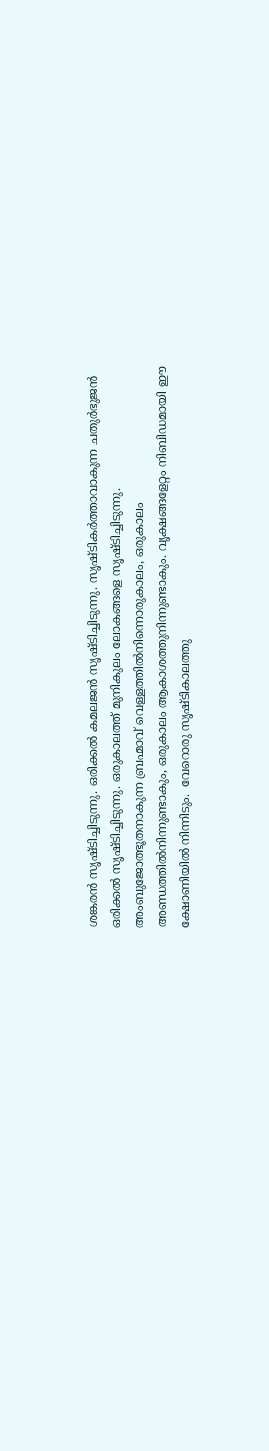ശങ്കരന്‍ സൃഷ്ടിച്ചിടുന്നു. ഒരിക്കല്‍ കമലജന്‍ സൃഷ്ടിച്ചിടുന്നു. സൃഷ്ടികര്‍ത്താവാകുന്ന ചതുര്‍ഭുജന്‍ ഒരിക്കല്‍ സൃഷ്ടിച്ചിടുന്നു. ഒരുകാലത്ത് മുനികുലം ലോകങ്ങളെ സൃഷ്ടിച്ചിടുന്നു. അംബുജോത്ഭൂതനാകുന്ന ബ്രഹ്മാവ് വെള്ളത്തില്‍നിന്നൊരുകാലം, ഒരുകാലം അണ്ഡത്തില്‍നിന്നുണ്ടാകും, ഒരുകാലം ആകാശത്തുനിന്നുണ്ടാകും. വൃക്ഷങ്ങളേറ്റം നിബിഡമായി ഈ ക്ഷോണിയില്‍ നിന്നിടും.  വേറൊരു സൃഷ്ടികാലത്തു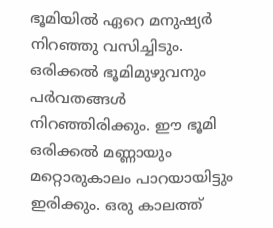ഭൂമിയില്‍ ഏറെ മനുഷ്യര്‍ നിറഞ്ഞു വസിച്ചിടും. ഒരിക്കല്‍ ഭൂമിമുഴുവനും പര്‍വതങ്ങള്‍ നിറഞ്ഞിരിക്കും. ഈ ഭൂമി ഒരിക്കല്‍ മണ്ണായും മറ്റൊരുകാലം പാറയായിട്ടും ഇരിക്കും. ഒരു കാലത്ത്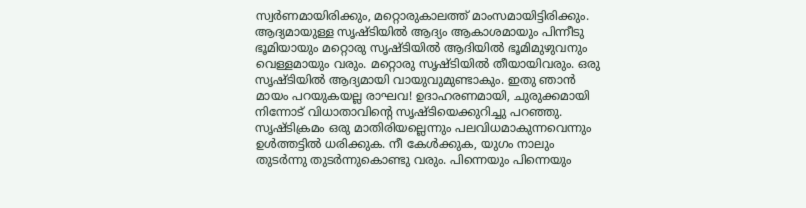സ്വര്‍ണമായിരിക്കും, മറ്റൊരുകാലത്ത് മാംസമായിട്ടിരിക്കും. ആദ്യമായുള്ള സൃഷ്ടിയില്‍ ആദ്യം ആകാശമായും പിന്നീടു ഭൂമിയായും മറ്റൊരു സൃഷ്ടിയില്‍ ആദിയില്‍ ഭൂമിമുഴുവനും വെള്ളമായും വരും. മറ്റൊരു സൃഷ്ടിയില്‍ തീയായിവരും. ഒരു സൃഷ്ടിയില്‍ ആദ്യമായി വായുവുമുണ്ടാകും. ഇതു ഞാന്‍ മായം പറയുകയല്ല രാഘവ! ഉദാഹരണമായി, ചുരുക്കമായി നിന്നോട് വിധാതാവിന്റെ സൃഷ്ടിയെക്കുറിച്ചു പറഞ്ഞു. സൃഷ്ടിക്രമം ഒരു മാതിരിയല്ലെന്നും പലവിധമാകുന്നവെന്നും ഉള്‍ത്തട്ടില്‍ ധരിക്കുക. നീ കേള്‍ക്കുക, യുഗം നാലും തുടര്‍ന്നു തുടര്‍ന്നുകൊണ്ടു വരും. പിന്നെയും പിന്നെയും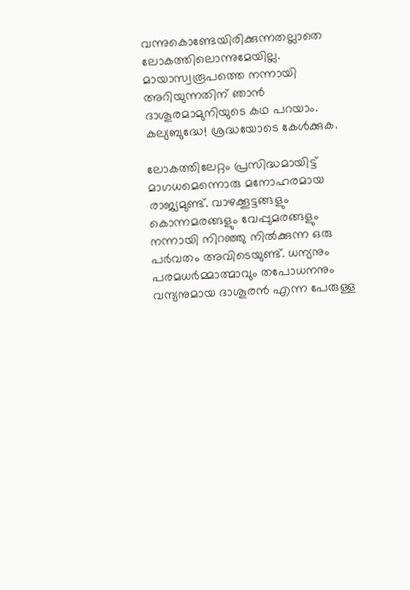വന്നുകൊണ്ടേയിരിക്കുന്നതല്ലാതെ ലോകത്തിലൊന്നുമേയില്ല. മായാസ്വരൂപത്തെ നന്നായി അറിയുന്നതിന് ഞാന്‍ ദാശൂരമാമുനിയുടെ കഥ പറയാം. കല്യബുദ്ധേ! ശ്രദ്ധയോടെ കേള്‍ക്കുക.

ലോകത്തിലേറ്റം പ്രസിദ്ധമായിട്ട് മാഗധമെന്നൊരു മനോഹരമായ രാജ്യമുണ്ട്. വാഴക്കൂട്ടങ്ങളും കൊന്നമരങ്ങളും വേപ്പുമരങ്ങളും നന്നായി നിറഞ്ഞു നില്‍ക്കുന്ന ഒരു പര്‍വതം അവിടെയുണ്ട്. ധന്യനും പരമധര്‍മ്മാത്മാവും തപോധനനും വന്ദ്യനുമായ ദാശൂരന്‍ എന്ന പേരുള്ള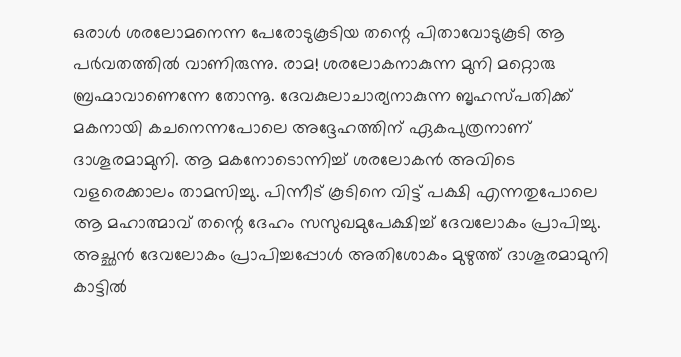ഒരാള്‍ ശരലോമനെന്ന പേരോടുകൂടിയ തന്റെ പിതാവോടുകൂടി ആ പര്‍വതത്തില്‍ വാണിരുന്നു. രാമ! ശരലോകനാകുന്ന മുനി മറ്റൊരു ബ്രഹ്മാവാണെന്നേ തോന്നൂ. ദേവകുലാചാര്യനാകുന്ന ബൃഹസ്പതിക്ക് മകനായി കചനെന്നപോലെ അദ്ദേഹത്തിന് ഏകപുത്രനാണ് ദാശൂരമാമുനി. ആ മകനോടൊന്നിച്ച് ശരലോകന്‍ അവിടെ വളരെക്കാലം താമസിച്ചു. പിന്നീട് കൂടിനെ വിട്ട് പക്ഷി എന്നതുപോലെ ആ മഹാത്മാവ് തന്റെ ദേഹം സസുഖമുപേക്ഷിച്ച് ദേവലോകം പ്രാപിച്ചു. അച്ഛന്‍ ദേവലോകം പ്രാപിച്ചപ്പോള്‍ അതിശോകം മുഴുത്ത് ദാശൂരമാമുനി കാട്ടില്‍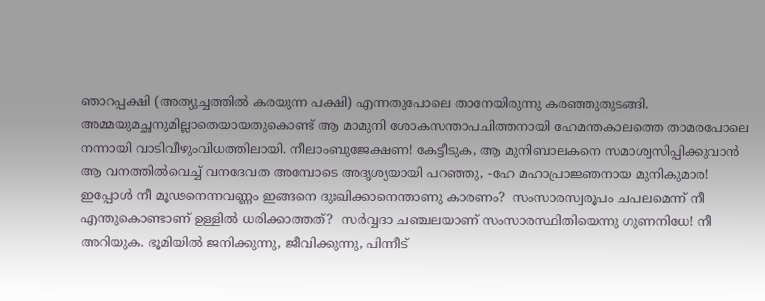ഞാറപ്പക്ഷി (അത്യുച്ചത്തില്‍ കരയുന്ന പക്ഷി) എന്നതുപോലെ താനേയിരുന്നു കരഞ്ഞുതുടങ്ങി. അമ്മയുമച്ഛനുമില്ലാതെയായതുകൊണ്ട് ആ മാമുനി ശോകസന്താപചിത്തനായി ഹേമന്തകാലത്തെ താമരപോലെ നന്നായി വാടിവീഴുംവിധത്തിലായി. നീലാംബുജേക്ഷണ! കേട്ടീടുക, ആ മുനിബാലകനെ സമാശ്വസിപ്പിക്കുവാന്‍ ആ വനത്തില്‍വെച്ച് വനദേവത അമ്പോടെ അദൃശ്യയായി പറഞ്ഞു, -ഹേ മഹാപ്രാജ്ഞനായ മുനികുമാര!  ഇപ്പോള്‍ നീ മൂഢനെന്നവണ്ണം ഇങ്ങനെ ദുഃഖിക്കാനെന്താണു കാരണം?  സംസാരസ്വരൂപം ചപലമെന്ന് നീ എന്തുകൊണ്ടാണ് ഉള്ളില്‍ ധരിക്കാത്തത്?  സര്‍വ്വദാ ചഞ്ചലയാണ് സംസാരസ്ഥിതിയെന്നു ഗുണനിധേ! നീ അറിയുക. ഭൂമിയില്‍ ജനിക്കുന്നു, ജീവിക്കുന്നു, പിന്നീട്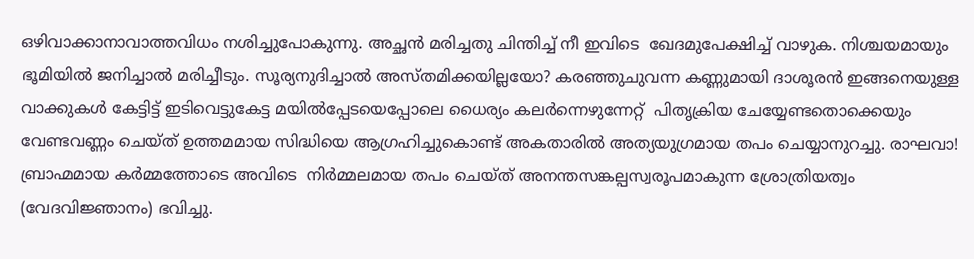ഒഴിവാക്കാനാവാത്തവിധം നശിച്ചുപോകുന്നു. അച്ഛന്‍ മരിച്ചതു ചിന്തിച്ച് നീ ഇവിടെ  ഖേദമുപേക്ഷിച്ച് വാഴുക. നിശ്ചയമായും ഭൂമിയില്‍ ജനിച്ചാല്‍ മരിച്ചീടും. സൂര്യനുദിച്ചാല്‍ അസ്തമിക്കയില്ലയോ? കരഞ്ഞുചുവന്ന കണ്ണുമായി ദാശൂരന്‍ ഇങ്ങനെയുള്ള വാക്കുകള്‍ കേട്ടിട്ട് ഇടിവെട്ടുകേട്ട മയില്‍പ്പേടയെപ്പോലെ ധൈര്യം കലര്‍ന്നെഴുന്നേറ്റ്  പിതൃക്രിയ ചേയ്യേണ്ടതൊക്കെയും വേണ്ടവണ്ണം ചെയ്ത് ഉത്തമമായ സിദ്ധിയെ ആഗ്രഹിച്ചുകൊണ്ട് അകതാരില്‍ അത്യയുഗ്രമായ തപം ചെയ്യാനുറച്ചു. രാഘവാ! ബ്രാഹ്മമായ കര്‍മ്മത്തോടെ അവിടെ  നിര്‍മ്മലമായ തപം ചെയ്ത് അനന്തസങ്കല്പസ്വരൂപമാകുന്ന ശ്രോത്രിയത്വം (വേദവിജ്ഞാനം) ഭവിച്ചു.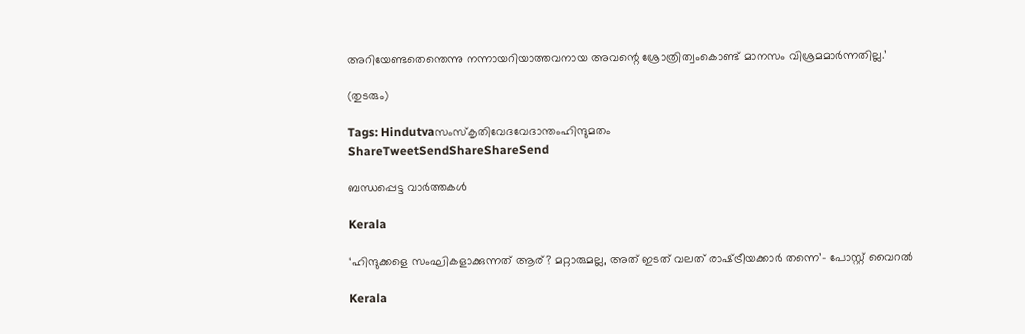അറിയേണ്ടതെന്തെന്നു നന്നായറിയാത്തവനായ അവന്റെ ശ്രോത്രിത്വംകൊണ്ട് മാനസം വിശ്രമമാര്‍ന്നതില്ല.’

(തുടരും)

Tags: Hindutvaസംസ്‌കൃതിവേദവേദാന്തംഹിന്ദുമതം
ShareTweetSendShareShareSend

ബന്ധപ്പെട്ട വാര്‍ത്തകള്‍

Kerala

‘ഹിന്ദുക്കളെ സംഘികളാക്കുന്നത് ആര്? മറ്റാരുമല്ല, അത് ഇടത് വലത് രാഷ്‌ട്രീയക്കാര്‍ തന്നെ’- പോസ്റ്റ് വൈറല്‍

Kerala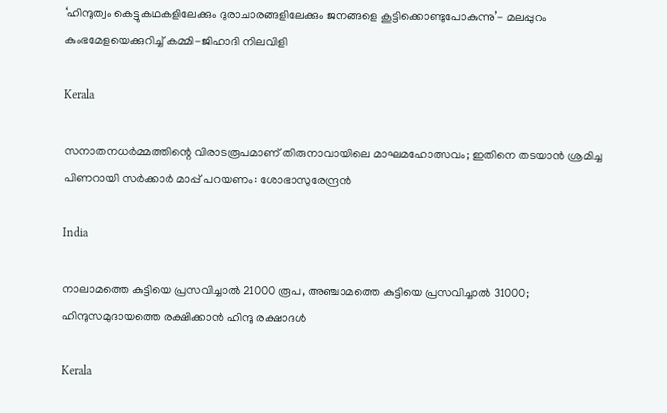‘ഹിന്ദുത്വം കെട്ടുകഥകളിലേക്കും ദുരാചാരങ്ങളിലേക്കും ജനങ്ങളെ കൂട്ടിക്കൊണ്ടുപോകുന്നു’- മലപ്പുറം കുംഭമേളയെക്കുറിച്ച് കമ്മി-ജിഹാദി നിലവിളി

Kerala

സനാതനധര്‍മ്മത്തിന്റെ വിരാടരൂപമാണ് തിരുനാവായിലെ മാഘമഹോത്സവം; ഇതിനെ തടയാന്‍ ശ്രമിച്ച പിണറായി സര്‍ക്കാര്‍ മാപ്പ് പറയണം: ശോഭാസുരേന്ദ്രന്‍

India

നാലാമത്തെ കുട്ടിയെ പ്രസവിച്ചാല്‍ 21000 രൂപ, അഞ്ചാമത്തെ കുട്ടിയെ പ്രസവിച്ചാല്‍ 31000; ഹിന്ദുസമുദായത്തെ രക്ഷിക്കാന്‍ ഹിന്ദു രക്ഷാദള്‍

Kerala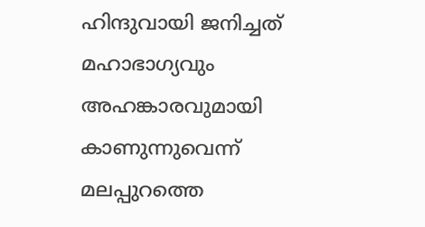ഹിന്ദുവായി ജനിച്ചത് മഹാഭാഗ്യവും അഹങ്കാരവുമായി കാണുന്നുവെന്ന് മലപ്പുറത്തെ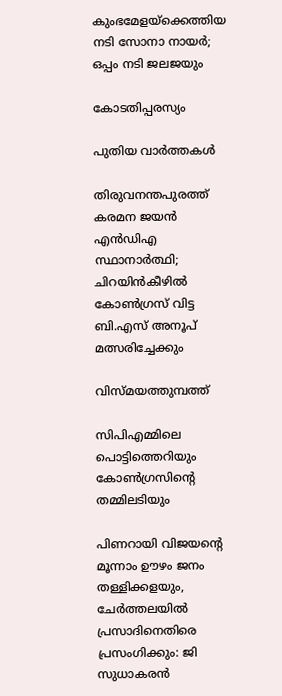കുംഭമേളയ്‌ക്കെത്തിയ നടി സോനാ നായര്‍; ഒപ്പം നടി ജലജയും

കോടതിപ്പരസ്യം

പുതിയ വാര്‍ത്തകള്‍

തിരുവനന്തപുരത്ത് കരമന ജയൻ എൻഡിഎ സ്ഥാനാർത്ഥി; ചിറയിൻകീഴിൽ കോൺഗ്രസ് വിട്ട ബി.എസ് അനൂപ് മത്സരിച്ചേക്കും

വിസ്മയത്തുമ്പത്ത്

സിപിഎമ്മിലെ പൊട്ടിത്തെറിയും കോണ്‍ഗ്രസിന്റെ തമ്മിലടിയും

പിണറായി വിജയന്റെ മൂന്നാം ഊഴം ജനം തള്ളിക്കളയും, ചേർത്തലയിൽ പ്രസാദിനെതിരെ പ്രസംഗിക്കും: ജി സുധാകരൻ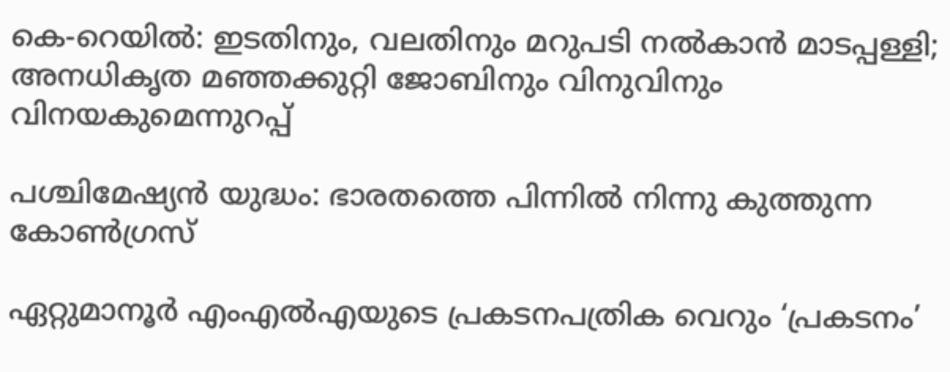കെ-റെയില്‍: ഇടതിനും, വലതിനും മറുപടി നല്‍കാന്‍ മാടപ്പള്ളി; അനധികൃത മഞ്ഞക്കുറ്റി ജോബിനും വിനുവിനും വിനയകുമെന്നുറപ്പ്

പശ്ചിമേഷ്യന്‍ യുദ്ധം: ഭാരതത്തെ പിന്നില്‍ നിന്നു കുത്തുന്ന കോണ്‍ഗ്രസ്

ഏറ്റുമാനൂര്‍ എംഎല്‍എയുടെ പ്രകടനപത്രിക വെറും ‘പ്രകടനം’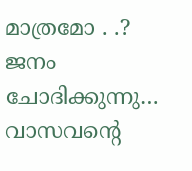മാത്രമോ . .? ജനം ചോദിക്കുന്നു… വാസവന്റെ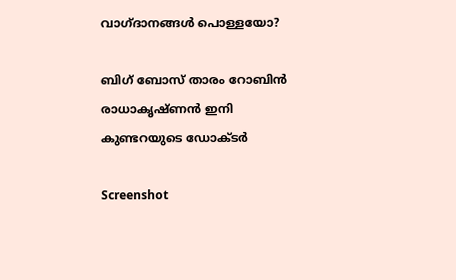വാഗ്ദാനങ്ങള്‍ പൊള്ളയോ?

ബിഗ് ബോസ് താരം റോബിന്‍ രാധാകൃഷ്ണൻ ഇനി കുണ്ടറയുടെ ഡോക്ടര്‍

Screenshot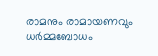രാമനും രാമായണവും ധർമ്മബോധം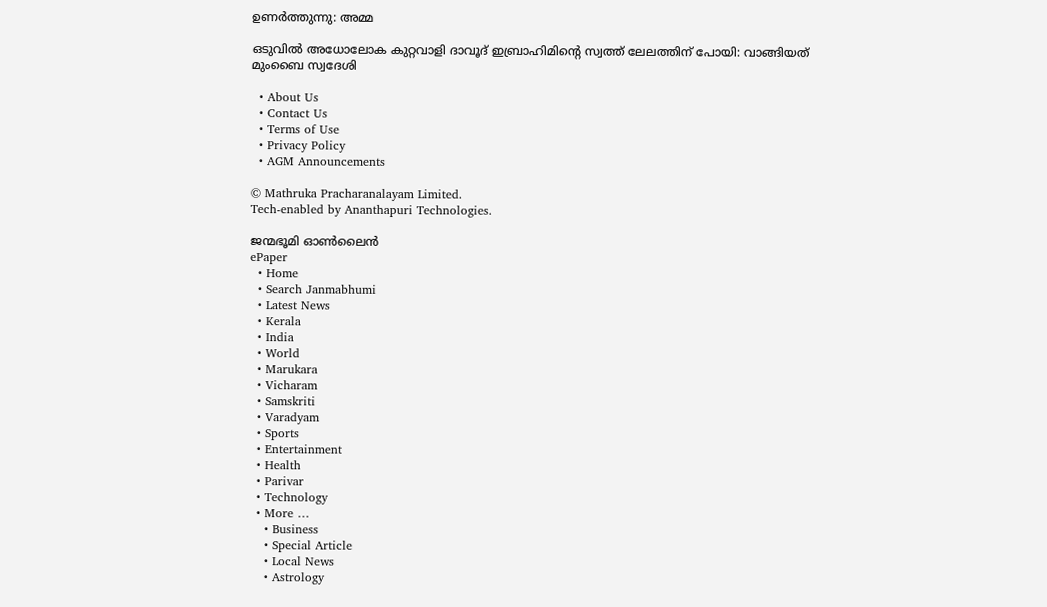ഉണർത്തുന്നു: അമ്മ

ഒടുവിൽ അധോലോക കുറ്റവാളി ദാവൂദ് ഇബ്രാഹിമിന്റെ സ്വത്ത് ലേലത്തിന് പോയി: വാങ്ങിയത് മുംബൈ സ്വദേശി

  • About Us
  • Contact Us
  • Terms of Use
  • Privacy Policy
  • AGM Announcements

© Mathruka Pracharanalayam Limited.
Tech-enabled by Ananthapuri Technologies.

ജന്മഭൂമി ഓണ്‍ലൈന്‍
ePaper
  • Home
  • Search Janmabhumi
  • Latest News
  • Kerala
  • India
  • World
  • Marukara
  • Vicharam
  • Samskriti
  • Varadyam
  • Sports
  • Entertainment
  • Health
  • Parivar
  • Technology
  • More …
    • Business
    • Special Article
    • Local News
    • Astrology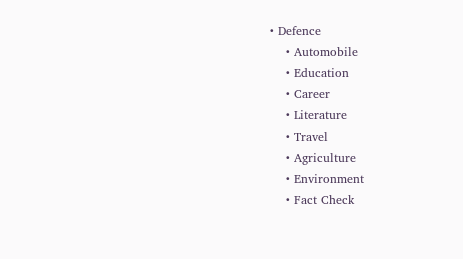• Defence
    • Automobile
    • Education
    • Career
    • Literature
    • Travel
    • Agriculture
    • Environment
    • Fact Check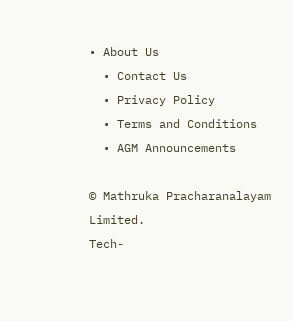• About Us
  • Contact Us
  • Privacy Policy
  • Terms and Conditions
  • AGM Announcements

© Mathruka Pracharanalayam Limited.
Tech-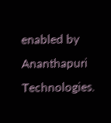enabled by Ananthapuri Technologies.